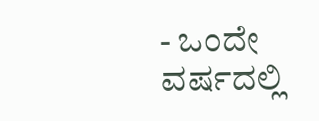- ಒಂದೇ ವರ್ಷದಲ್ಲಿ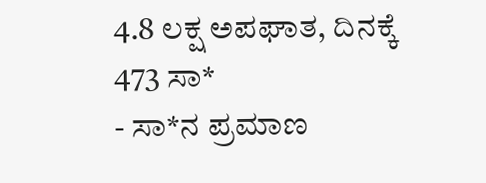4.8 ಲಕ್ಷ ಅಪಘಾತ, ದಿನಕ್ಕೆ 473 ಸಾ*
- ಸಾ*ನ ಪ್ರಮಾಣ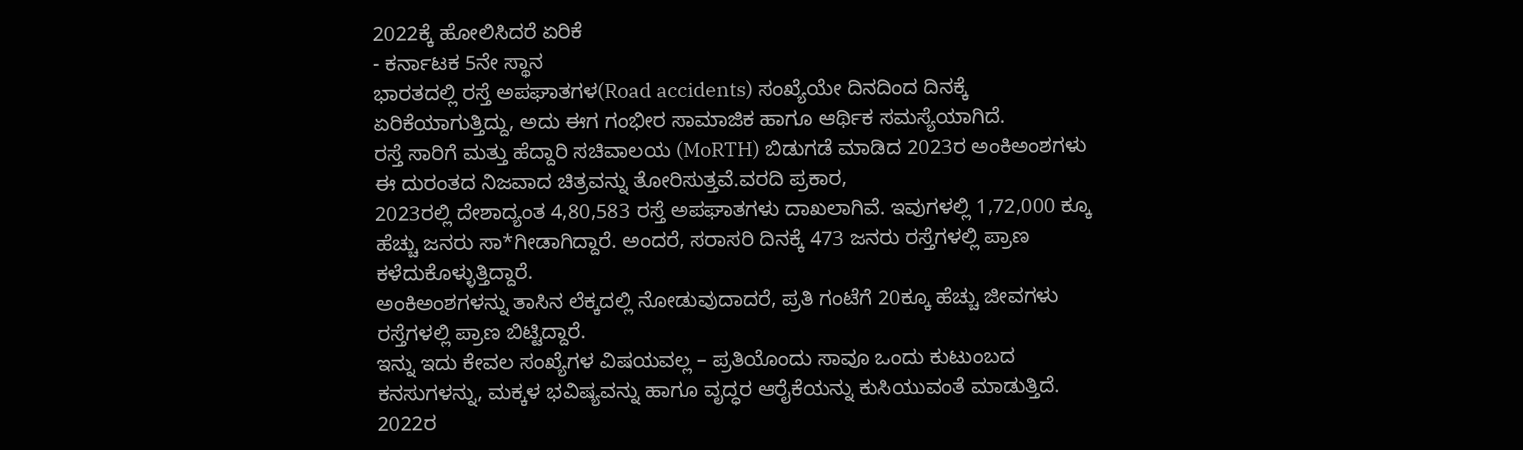2022ಕ್ಕೆ ಹೋಲಿಸಿದರೆ ಏರಿಕೆ
- ಕರ್ನಾಟಕ 5ನೇ ಸ್ಥಾನ
ಭಾರತದಲ್ಲಿ ರಸ್ತೆ ಅಪಘಾತಗಳ(Road accidents) ಸಂಖ್ಯೆಯೇ ದಿನದಿಂದ ದಿನಕ್ಕೆ ಏರಿಕೆಯಾಗುತ್ತಿದ್ದು, ಅದು ಈಗ ಗಂಭೀರ ಸಾಮಾಜಿಕ ಹಾಗೂ ಆರ್ಥಿಕ ಸಮಸ್ಯೆಯಾಗಿದೆ.
ರಸ್ತೆ ಸಾರಿಗೆ ಮತ್ತು ಹೆದ್ದಾರಿ ಸಚಿವಾಲಯ (MoRTH) ಬಿಡುಗಡೆ ಮಾಡಿದ 2023ರ ಅಂಕಿಅಂಶಗಳು ಈ ದುರಂತದ ನಿಜವಾದ ಚಿತ್ರವನ್ನು ತೋರಿಸುತ್ತವೆ.ವರದಿ ಪ್ರಕಾರ,
2023ರಲ್ಲಿ ದೇಶಾದ್ಯಂತ 4,80,583 ರಸ್ತೆ ಅಪಘಾತಗಳು ದಾಖಲಾಗಿವೆ. ಇವುಗಳಲ್ಲಿ 1,72,000 ಕ್ಕೂ ಹೆಚ್ಚು ಜನರು ಸಾ*ಗೀಡಾಗಿದ್ದಾರೆ. ಅಂದರೆ, ಸರಾಸರಿ ದಿನಕ್ಕೆ 473 ಜನರು ರಸ್ತೆಗಳಲ್ಲಿ ಪ್ರಾಣ ಕಳೆದುಕೊಳ್ಳುತ್ತಿದ್ದಾರೆ.
ಅಂಕಿಅಂಶಗಳನ್ನು ತಾಸಿನ ಲೆಕ್ಕದಲ್ಲಿ ನೋಡುವುದಾದರೆ, ಪ್ರತಿ ಗಂಟೆಗೆ 20ಕ್ಕೂ ಹೆಚ್ಚು ಜೀವಗಳು ರಸ್ತೆಗಳಲ್ಲಿ ಪ್ರಾಣ ಬಿಟ್ಟಿದ್ದಾರೆ.
ಇನ್ನು ಇದು ಕೇವಲ ಸಂಖ್ಯೆಗಳ ವಿಷಯವಲ್ಲ – ಪ್ರತಿಯೊಂದು ಸಾವೂ ಒಂದು ಕುಟುಂಬದ ಕನಸುಗಳನ್ನು, ಮಕ್ಕಳ ಭವಿಷ್ಯವನ್ನು ಹಾಗೂ ವೃದ್ಧರ ಆರೈಕೆಯನ್ನು ಕುಸಿಯುವಂತೆ ಮಾಡುತ್ತಿದೆ.
2022ರ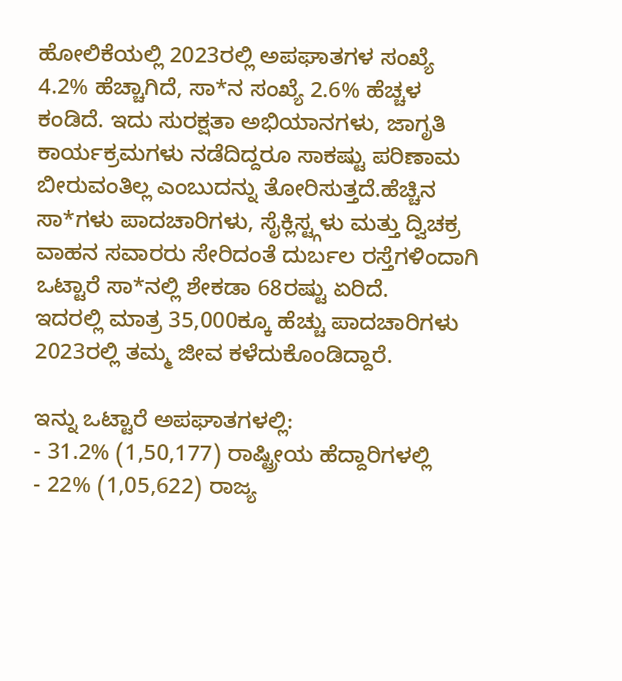ಹೋಲಿಕೆಯಲ್ಲಿ 2023ರಲ್ಲಿ ಅಪಘಾತಗಳ ಸಂಖ್ಯೆ 4.2% ಹೆಚ್ಚಾಗಿದೆ, ಸಾ*ನ ಸಂಖ್ಯೆ 2.6% ಹೆಚ್ಚಳ ಕಂಡಿದೆ. ಇದು ಸುರಕ್ಷತಾ ಅಭಿಯಾನಗಳು, ಜಾಗೃತಿ ಕಾರ್ಯಕ್ರಮಗಳು ನಡೆದಿದ್ದರೂ ಸಾಕಷ್ಟು ಪರಿಣಾಮ
ಬೀರುವಂತಿಲ್ಲ ಎಂಬುದನ್ನು ತೋರಿಸುತ್ತದೆ.ಹೆಚ್ಚಿನ ಸಾ*ಗಳು ಪಾದಚಾರಿಗಳು, ಸೈಕ್ಲಿಸ್ಟ್ಗಳು ಮತ್ತು ದ್ವಿಚಕ್ರ ವಾಹನ ಸವಾರರು ಸೇರಿದಂತೆ ದುರ್ಬಲ ರಸ್ತೆಗಳಿಂದಾಗಿ ಒಟ್ಟಾರೆ ಸಾ*ನಲ್ಲಿ ಶೇಕಡಾ 68ರಷ್ಟು ಏರಿದೆ.
ಇದರಲ್ಲಿ ಮಾತ್ರ 35,000ಕ್ಕೂ ಹೆಚ್ಚು ಪಾದಚಾರಿಗಳು 2023ರಲ್ಲಿ ತಮ್ಮ ಜೀವ ಕಳೆದುಕೊಂಡಿದ್ದಾರೆ.

ಇನ್ನು ಒಟ್ಟಾರೆ ಅಪಘಾತಗಳಲ್ಲಿ:
- 31.2% (1,50,177) ರಾಷ್ಟ್ರೀಯ ಹೆದ್ದಾರಿಗಳಲ್ಲಿ
- 22% (1,05,622) ರಾಜ್ಯ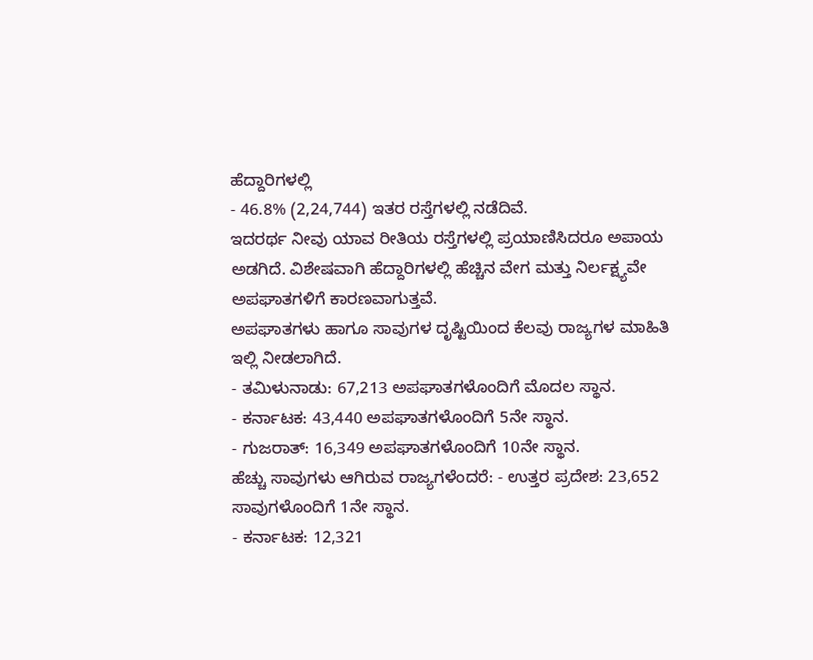ಹೆದ್ದಾರಿಗಳಲ್ಲಿ
- 46.8% (2,24,744) ಇತರ ರಸ್ತೆಗಳಲ್ಲಿ ನಡೆದಿವೆ.
ಇದರರ್ಥ ನೀವು ಯಾವ ರೀತಿಯ ರಸ್ತೆಗಳಲ್ಲಿ ಪ್ರಯಾಣಿಸಿದರೂ ಅಪಾಯ ಅಡಗಿದೆ. ವಿಶೇಷವಾಗಿ ಹೆದ್ದಾರಿಗಳಲ್ಲಿ ಹೆಚ್ಚಿನ ವೇಗ ಮತ್ತು ನಿರ್ಲಕ್ಷ್ಯವೇ ಅಪಘಾತಗಳಿಗೆ ಕಾರಣವಾಗುತ್ತವೆ.
ಅಪಘಾತಗಳು ಹಾಗೂ ಸಾವುಗಳ ದೃಷ್ಟಿಯಿಂದ ಕೆಲವು ರಾಜ್ಯಗಳ ಮಾಹಿತಿ ಇಲ್ಲಿ ನೀಡಲಾಗಿದೆ.
- ತಮಿಳುನಾಡು: 67,213 ಅಪಘಾತಗಳೊಂದಿಗೆ ಮೊದಲ ಸ್ಥಾನ.
- ಕರ್ನಾಟಕ: 43,440 ಅಪಘಾತಗಳೊಂದಿಗೆ 5ನೇ ಸ್ಥಾನ.
- ಗುಜರಾತ್: 16,349 ಅಪಘಾತಗಳೊಂದಿಗೆ 10ನೇ ಸ್ಥಾನ.
ಹೆಚ್ಚು ಸಾವುಗಳು ಆಗಿರುವ ರಾಜ್ಯಗಳೆಂದರೆ: - ಉತ್ತರ ಪ್ರದೇಶ: 23,652 ಸಾವುಗಳೊಂದಿಗೆ 1ನೇ ಸ್ಥಾನ.
- ಕರ್ನಾಟಕ: 12,321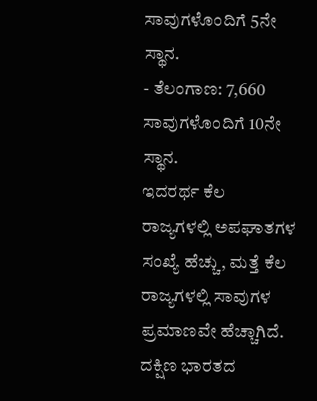ಸಾವುಗಳೊಂದಿಗೆ 5ನೇ ಸ್ಥಾನ.
- ತೆಲಂಗಾಣ: 7,660 ಸಾವುಗಳೊಂದಿಗೆ 10ನೇ ಸ್ಥಾನ.
ಇದರರ್ಥ ಕೆಲ ರಾಜ್ಯಗಳಲ್ಲಿ ಅಪಘಾತಗಳ ಸಂಖ್ಯೆ ಹೆಚ್ಚು, ಮತ್ತೆ ಕೆಲ ರಾಜ್ಯಗಳಲ್ಲಿ ಸಾವುಗಳ ಪ್ರಮಾಣವೇ ಹೆಚ್ಚಾಗಿದೆ. ದಕ್ಷಿಣ ಭಾರತದ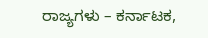ರಾಜ್ಯಗಳು – ಕರ್ನಾಟಕ,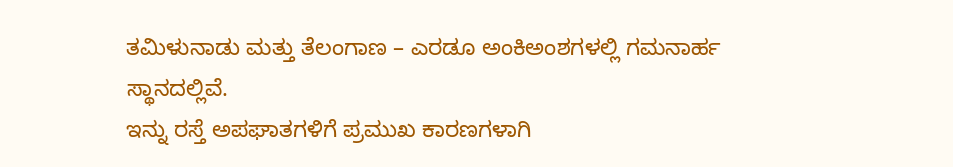ತಮಿಳುನಾಡು ಮತ್ತು ತೆಲಂಗಾಣ – ಎರಡೂ ಅಂಕಿಅಂಶಗಳಲ್ಲಿ ಗಮನಾರ್ಹ ಸ್ಥಾನದಲ್ಲಿವೆ.
ಇನ್ನು ರಸ್ತೆ ಅಪಘಾತಗಳಿಗೆ ಪ್ರಮುಖ ಕಾರಣಗಳಾಗಿ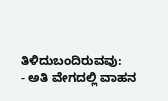ತಿಳಿದುಬಂದಿರುವವು:
- ಅತಿ ವೇಗದಲ್ಲಿ ವಾಹನ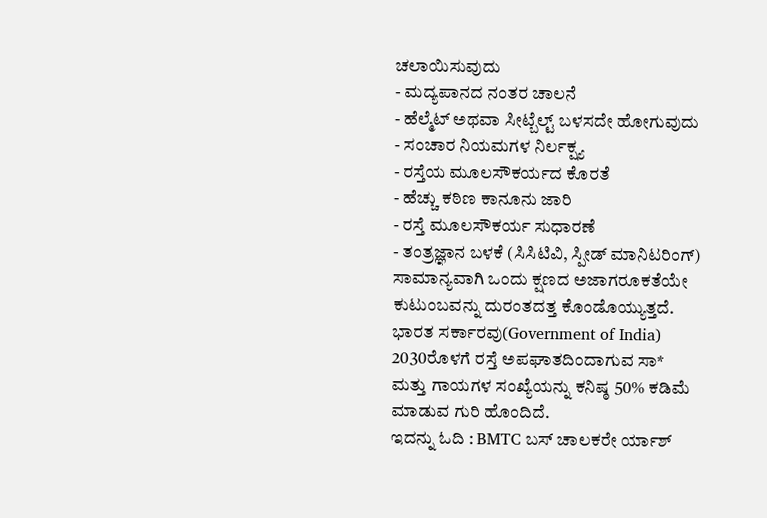ಚಲಾಯಿಸುವುದು
- ಮದ್ಯಪಾನದ ನಂತರ ಚಾಲನೆ
- ಹೆಲ್ಮೆಟ್ ಅಥವಾ ಸೀಟ್ಬೆಲ್ಟ್ ಬಳಸದೇ ಹೋಗುವುದು
- ಸಂಚಾರ ನಿಯಮಗಳ ನಿರ್ಲಕ್ಷ್ಯ
- ರಸ್ತೆಯ ಮೂಲಸೌಕರ್ಯದ ಕೊರತೆ
- ಹೆಚ್ಚು ಕಠಿಣ ಕಾನೂನು ಜಾರಿ
- ರಸ್ತೆ ಮೂಲಸೌಕರ್ಯ ಸುಧಾರಣೆ
- ತಂತ್ರಜ್ಞಾನ ಬಳಕೆ (ಸಿಸಿಟಿವಿ, ಸ್ಪೀಡ್ ಮಾನಿಟರಿಂಗ್)
ಸಾಮಾನ್ಯವಾಗಿ ಒಂದು ಕ್ಷಣದ ಅಜಾಗರೂಕತೆಯೇ ಕುಟುಂಬವನ್ನು ದುರಂತದತ್ತ ಕೊಂಡೊಯ್ಯುತ್ತದೆ. ಭಾರತ ಸರ್ಕಾರವು(Government of India) 2030ರೊಳಗೆ ರಸ್ತೆ ಅಪಘಾತದಿಂದಾಗುವ ಸಾ* ಮತ್ತು ಗಾಯಗಳ ಸಂಖ್ಯೆಯನ್ನು ಕನಿಷ್ಠ 50% ಕಡಿಮೆ ಮಾಡುವ ಗುರಿ ಹೊಂದಿದೆ.
ಇದನ್ನು ಓದಿ : BMTC ಬಸ್ ಚಾಲಕರೇ ರ್ಯಾಶ್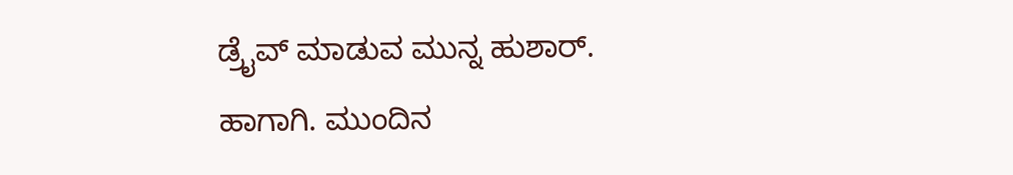ಡ್ರೈವ್ ಮಾಡುವ ಮುನ್ನ ಹುಶಾರ್.
ಹಾಗಾಗಿ. ಮುಂದಿನ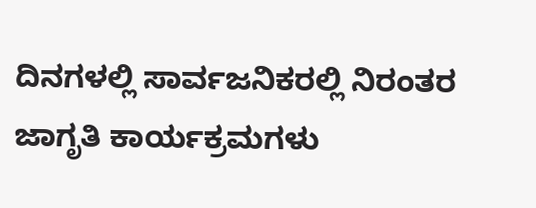ದಿನಗಳಲ್ಲಿ ಸಾರ್ವಜನಿಕರಲ್ಲಿ ನಿರಂತರ ಜಾಗೃತಿ ಕಾರ್ಯಕ್ರಮಗಳು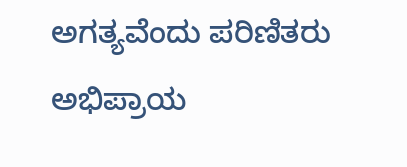ಅಗತ್ಯವೆಂದು ಪರಿಣಿತರು ಅಭಿಪ್ರಾಯ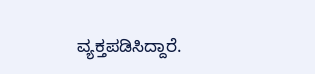ವ್ಯಕ್ತಪಡಿಸಿದ್ದಾರೆ.